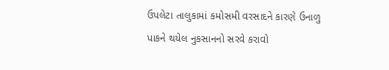ઉપલેટા તાલુકામાં કમોસમી વરસાદને કારણે ઉનાળુ પાકને થયેલ નુકસાનનો સરવે કરાવો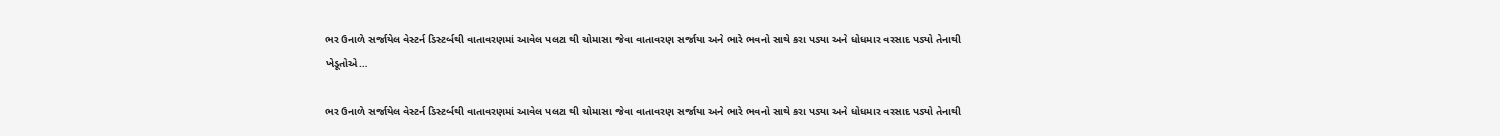ભર ઉનાળે સર્જાયેલ વેસ્ટર્ન ડિસ્ટર્બથી વાતાવરણમાં આવેલ પલટા થી ચોમાસા જેવા વાતાવરણ સર્જાયા અને ભારે ભવનો સાથે કરા પડ્યા અને ધોધમાર વરસાદ પડ્યો તેનાથી ખેડૂતોએ…

ભર ઉનાળે સર્જાયેલ વેસ્ટર્ન ડિસ્ટર્બથી વાતાવરણમાં આવેલ પલટા થી ચોમાસા જેવા વાતાવરણ સર્જાયા અને ભારે ભવનો સાથે કરા પડ્યા અને ધોધમાર વરસાદ પડ્યો તેનાથી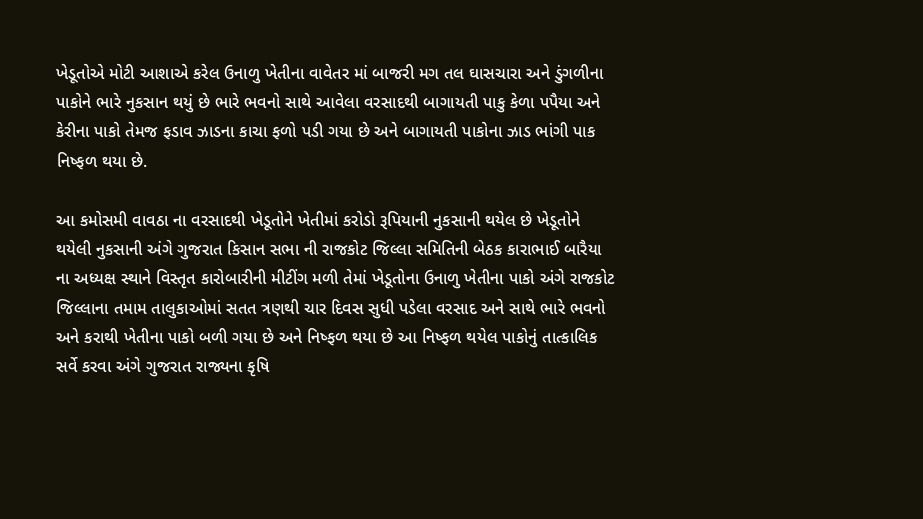ખેડૂતોએ મોટી આશાએ કરેલ ઉનાળુ ખેતીના વાવેતર માં બાજરી મગ તલ ઘાસચારા અને ડુંગળીના પાકોને ભારે નુકસાન થયું છે ભારે ભવનો સાથે આવેલા વરસાદથી બાગાયતી પાકુ કેળા પપૈયા અને કેરીના પાકો તેમજ ફડાવ ઝાડના કાચા ફળો પડી ગયા છે અને બાગાયતી પાકોના ઝાડ ભાંગી પાક નિષ્ફળ થયા છે.

આ કમોસમી વાવઠા ના વરસાદથી ખેડૂતોને ખેતીમાં કરોડો રૂપિયાની નુકસાની થયેલ છે ખેડૂતોને થયેલી નુકસાની અંગે ગુજરાત કિસાન સભા ની રાજકોટ જિલ્લા સમિતિની બેઠક કારાભાઈ બારૈયા ના અધ્યક્ષ સ્થાને વિસ્તૃત કારોબારીની મીટીંગ મળી તેમાં ખેડૂતોના ઉનાળુ ખેતીના પાકો અંગે રાજકોટ જિલ્લાના તમામ તાલુકાઓમાં સતત ત્રણથી ચાર દિવસ સુધી પડેલા વરસાદ અને સાથે ભારે ભવનો અને કરાથી ખેતીના પાકો બળી ગયા છે અને નિષ્ફળ થયા છે આ નિષ્ફળ થયેલ પાકોનું તાત્કાલિક સર્વે કરવા અંગે ગુજરાત રાજ્યના કૃષિ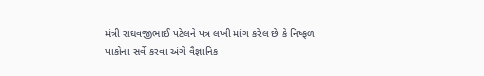મંત્રી રાઘવજીભાઈ પટેલને પત્ર લખી માંગ કરેલ છે કે નિષ્ફળ પાકોના સર્વે કરવા અંગે વૈજ્ઞાનિક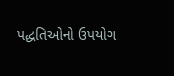પદ્ધતિઓનો ઉપયોગ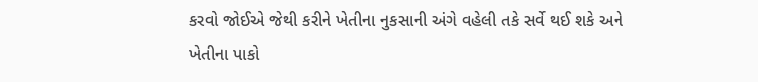કરવો જોઈએ જેથી કરીને ખેતીના નુકસાની અંગે વહેલી તકે સર્વે થઈ શકે અને ખેતીના પાકો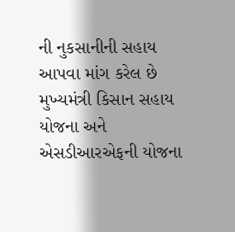ની નુકસાનીની સહાય આપવા માંગ કરેલ છે મુખ્યમંત્રી કિસાન સહાય યોજના અને એસડીઆરએફની યોજના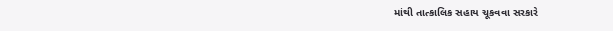માંથી તાત્કાલિક સહાય ચૂકવવા સરકારે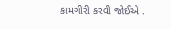કામગીરી કરવી જોઈએ .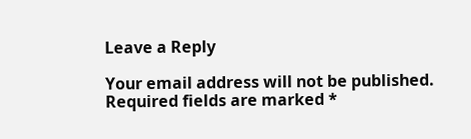Leave a Reply

Your email address will not be published. Required fields are marked *